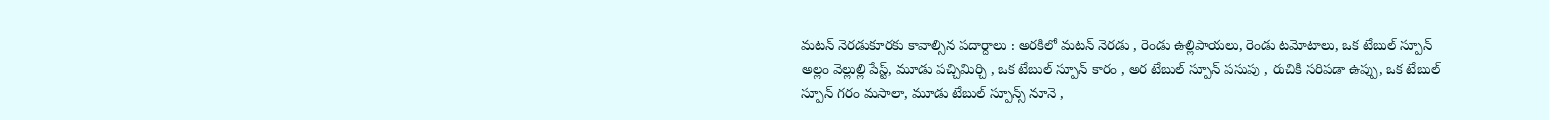మటన్ నెరడుకూరకు కావాల్సిన పదార్దాలు : అరకిలో మటన్ నెరడు , రెండు ఉల్లిపాయలు, రెండు టమోటాలు, ఒక టేబుల్ స్పూన్ అల్లం వెల్లుల్లి పేస్ట్, మూడు పచ్చిమిర్చి , ఒక టేబుల్ స్పూన్ కారం , అర టేబుల్ స్పూన్ పసుపు , రుచికి సరిపడా ఉప్పు, ఒక టేబుల్ స్పూన్ గరం మసాలా, మూడు టేబుల్ స్పూన్స్ నూనె ,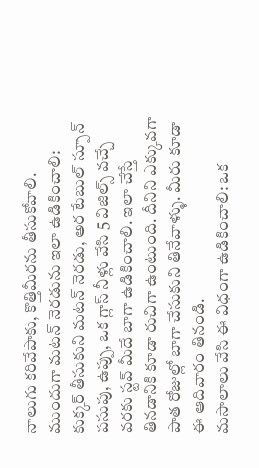నాలుగు కరివేపాకు, కొత్తిమీరను తీసుకోవాలి.
ముందుగా మటన్ నెరడును ఇలా ఉడికించాలి: కుక్కర్ తీసుకుని మటన్ నెరడు, అర టేబుల్ స్పూన్ పసుపు, ఉప్పు, ఒక గ్లాస్ నీళ్లు వేసి 5 విజిల్స్ వచ్చే వరకు స్టవ్ మీదే బాగా ఉడికించాలి. ఇలా చేస్తే తినడానికి కూడా రుచిగా ఉంటుంది. దీనిని ఎక్కువగా పాత రోజుల్లో బాగా చేసుకుని తినేవాళ్ళు. మీరు కూడా ఈ ఆదివారం తినండి.
మసాలాలు వేసి ఈ విధంగా ఉడికించాలి: ఒక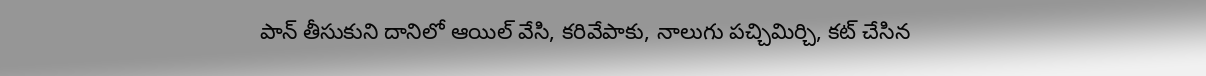పాన్ తీసుకుని దానిలో ఆయిల్ వేసి, కరివేపాకు, నాలుగు పచ్చిమిర్చి, కట్ చేసిన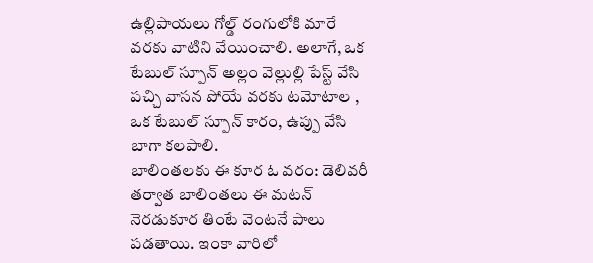ఉల్లిపాయలు గోల్డ్ రంగులోకి మారే వరకు వాటిని వేయించాలి. అలాగే, ఒక టేబుల్ స్పూన్ అల్లం వెల్లుల్లి పేస్ట్ వేసి పచ్చి వాసన పోయే వరకు టమోటాల , ఒక టేబుల్ స్పూన్ కారం, ఉప్పు వేసి బాగా కలపాలి.
బాలింతలకు ఈ కూర ఓ వరం: డెలివరీ తర్వాత బాలింతలు ఈ మటన్ నెరడుకూర తింటే వెంటనే పాలు పడతాయి. ఇంకా వారిలో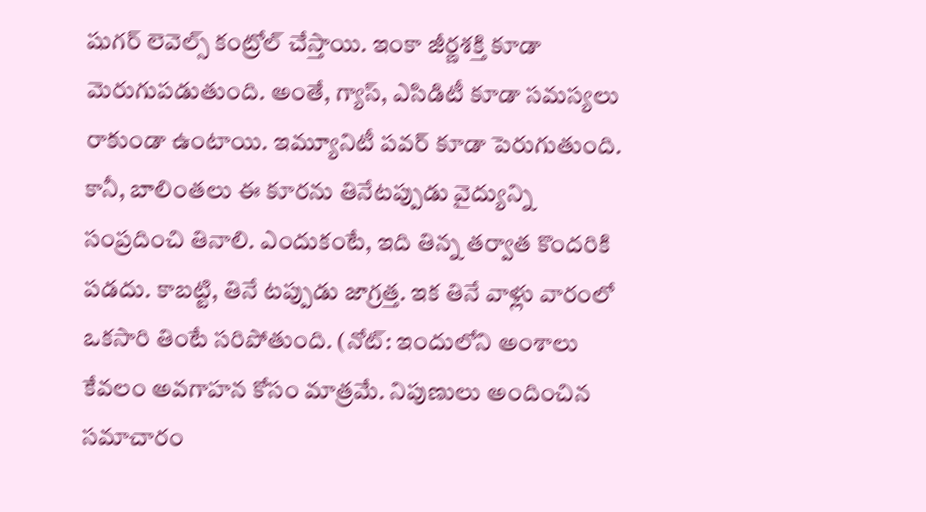షుగర్ లెవెల్స్ కంట్రోల్ చేస్తాయి. ఇంకా జీర్ణశక్తి కూడా మెరుగుపడుతుంది. అంతే, గ్యాస్, ఎసిడిటీ కూడా సమస్యలు రాకుండా ఉంటాయి. ఇమ్యూనిటీ పవర్ కూడా పెరుగుతుంది.
కానీ, బాలింతలు ఈ కూరను తినేటప్పుడు వైద్యున్ని సంప్రదించి తినాలి. ఎందుకంటే, ఇది తిన్న తర్వాత కొందరికి పడదు. కాబట్టి, తినే టప్పుడు జాగ్రత్త. ఇక తినే వాళ్లు వారంలో ఒకసారి తింటే సరిపోతుంది. (నోట్: ఇందులోని అంశాలు కేవలం అవగాహన కోసం మాత్రమే. నిపుణులు అందించిన సమాచారం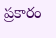ప్రకారం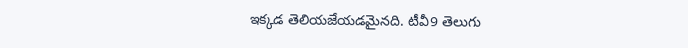ఇక్కడ తెలియజేయడమైనది. టీవీ9 తెలుగు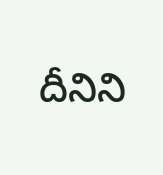దీనిని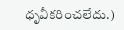ధృవీకరించలేదు.)